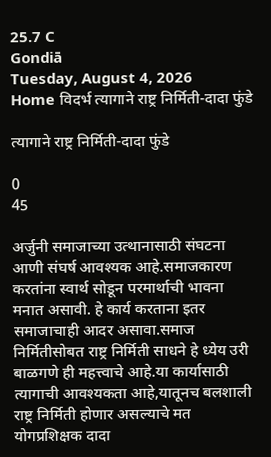25.7 C
Gondiā
Tuesday, August 4, 2026
Home विदर्भ त्यागाने राष्ट्र निर्मिती-दादा फुंडे

त्यागाने राष्ट्र निर्मिती-दादा फुंडे

0
45

अर्जुनी समाजाच्या उत्थानासाठी संघटना आणी संघर्ष आवश्यक आहे.समाजकारण करतांना स्वार्थ सोडून परमार्थाची भावना मनात असावी. हे कार्य करताना इतर समाजाचाही आदर असावा.समाज निर्मितीसोबत राष्ट्र निर्मिती साधने हे ध्येय उरी बाळगणे ही महत्त्वाचे आहे.या कार्यासाठी त्यागाची आवश्यकता आहे,यातूनच बलशाली राष्ट्र निर्मिती होणार असल्याचे मत योगप्रशिक्षक दादा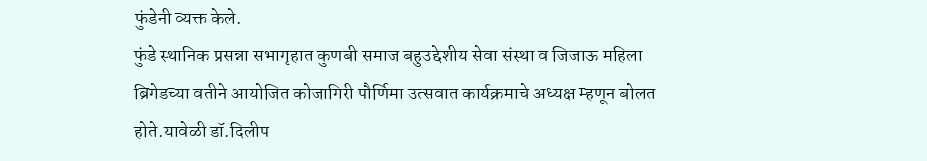फुंडेनी व्यक्त केले.
फुंडे स्थानिक प्रसन्ना सभागृहात कुणबी समाज बहुउद्देशीय सेवा संस्था व जिजाऊ महिला ब्रिगेडच्या वतीने आयोजित कोजागिरी पौर्णिमा उत्सवात कार्यक्रमाचे अध्यक्ष म्हणून बोलत होते.यावेळी डॉ.दिलीप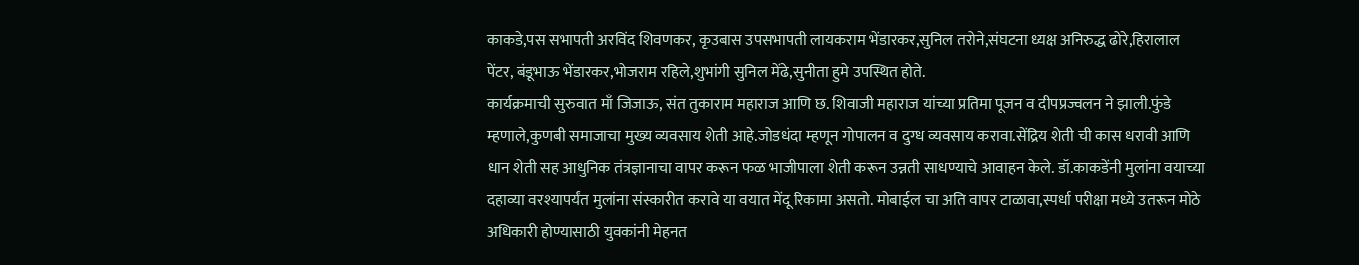काकडे,पस सभापती अरविंद शिवणकर, कृउबास उपसभापती लायकराम भेंडारकर,सुनिल तरोने,संघटना ध्यक्ष अनिरुद्ध ढोरे,हिरालाल पेंटर, बंडूभाऊ भेंडारकर,भोजराम रहिले,शुभांगी सुनिल मेंढे,सुनीता हुमे उपस्थित होते.
कार्यक्रमाची सुरुवात माँ जिजाऊ, संत तुकाराम महाराज आणि छ. शिवाजी महाराज यांच्या प्रतिमा पूजन व दीपप्रज्वलन ने झाली.फुंडे म्हणाले,कुणबी समाजाचा मुख्य व्यवसाय शेती आहे.जोडधंदा म्हणून गोपालन व दुग्ध व्यवसाय करावा.सेंद्रिय शेती ची कास धरावी आणि धान शेती सह आधुनिक तंत्रज्ञानाचा वापर करून फळ भाजीपाला शेती करून उन्नती साधण्याचे आवाहन केले. डॉ.काकडेंनी मुलांना वयाच्या दहाव्या वरश्यापर्यंत मुलांना संस्कारीत करावे या वयात मेंदू रिकामा असतो. मोबाईल चा अति वापर टाळावा,स्पर्धा परीक्षा मध्ये उतरून मोठे अधिकारी होण्यासाठी युवकांनी मेहनत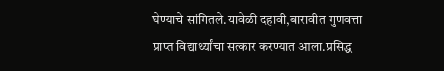घेण्याचे सांगितले.यावेळी दहावी,बारावीत गुणवत्ता प्राप्त विद्यार्थ्यांचा सत्कार करण्यात आला.प्रसिद्ध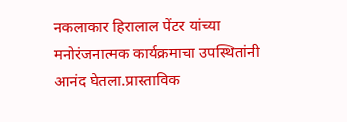नकलाकार हिरालाल पेंटर यांच्या मनोरंजनात्मक कार्यक्रमाचा उपस्थितांनी आनंद घेतला.प्रास्ताविक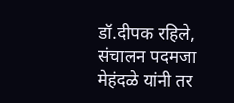डॉ.दीपक रहिले, संचालन पदमजा मेहंदळे यांनी तर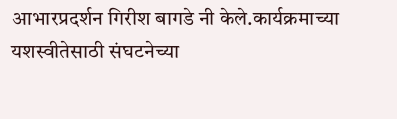आभारप्रदर्शन गिरीश बागडे नी केले.कार्यक्रमाच्या यशस्वीतेसाठी संघटनेच्या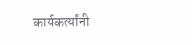कार्यकर्त्यांनी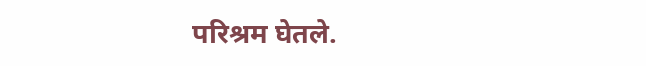परिश्रम घेतले.